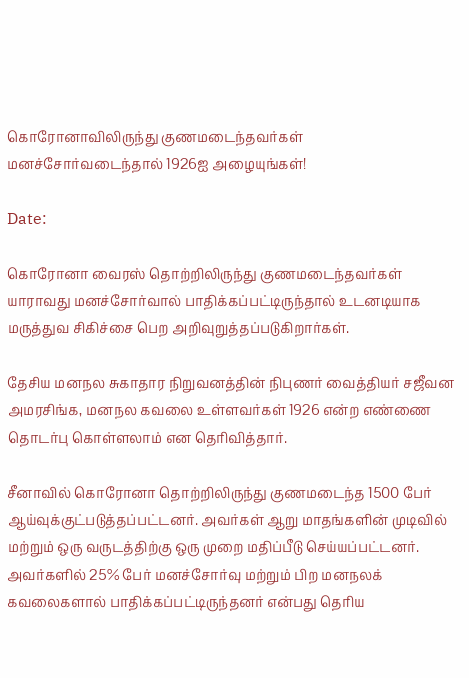கொரோனாவிலிருந்து குணமடைந்தவர்கள் மனச்சோர்வடைந்தால் 1926ஐ அழையுங்கள்!

Date:

கொரோனா வைரஸ் தொற்றிலிருந்து குணமடைந்தவர்கள் யாராவது மனச்சோர்வால் பாதிக்கப்பட்டிருந்தால் உடனடியாக மருத்துவ சிகிச்சை பெற அறிவுறுத்தப்படுகிறார்கள்.

தேசிய மனநல சுகாதார நிறுவனத்தின் நிபுணர் வைத்தியர் சஜீவன அமரசிங்க, மனநல கவலை உள்ளவர்கள் 1926 என்ற எண்ணை தொடர்பு கொள்ளலாம் என தெரிவித்தார்.

சீனாவில் கொரோனா தொற்றிலிருந்து குணமடைந்த 1500 பேர் ஆய்வுக்குட்படுத்தப்பட்டனர். அவர்கள் ஆறு மாதங்களின் முடிவில் மற்றும் ஒரு வருடத்திற்கு ஒரு முறை மதிப்பீடு செய்யப்பட்டனர். அவர்களில் 25% பேர் மனச்சோர்வு மற்றும் பிற மனநலக் கவலைகளால் பாதிக்கப்பட்டிருந்தனர் என்பது தெரிய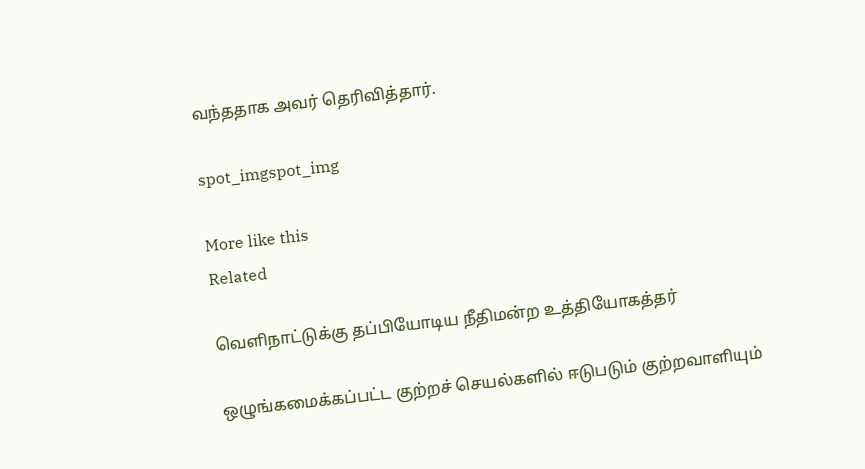வந்ததாக அவர் தெரிவித்தார்.

spot_imgspot_img

More like this
Related

வெளிநாட்டுக்கு தப்பியோடிய நீதிமன்ற உத்தியோகத்தர்

ஒழுங்கமைக்கப்பட்ட குற்றச் செயல்களில் ஈடுபடும் குற்றவாளியும்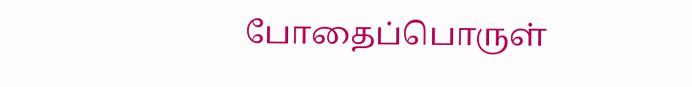போதைப்பொருள்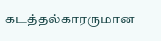கடத்தல்காரருமான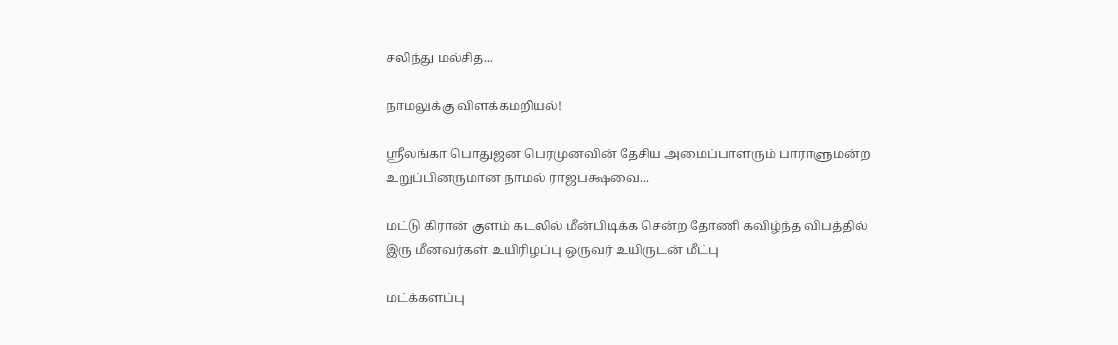சலிந்து மல்சித...

நாமலுக்கு விளக்கமறியல்!

ஶ்ரீலங்கா பொதுஜன பெரமுனவின் தேசிய அமைப்பாளரும் பாராளுமன்ற உறுப்பினருமான நாமல் ராஜபக்ஷவை...

மட்டு கிரான் குளம் கடலில் மீன்பிடிக்க சென்ற தோணி கவிழ்ந்த விபத்தில் இரு மீனவர்கள் உயிரிழப்பு ஒருவர் உயிருடன் மீட்பு

மட்க்களப்பு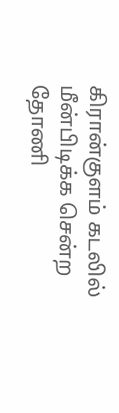கிரான்குளம் கடலில் மீன்பிடிக்க சென்ற தோணி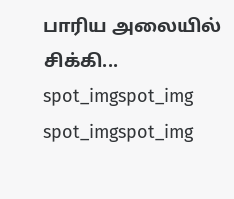பாரிய அலையில் சிக்கி...
spot_imgspot_img
spot_imgspot_img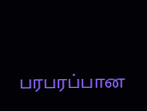பரபரப்பான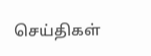செய்திகள்